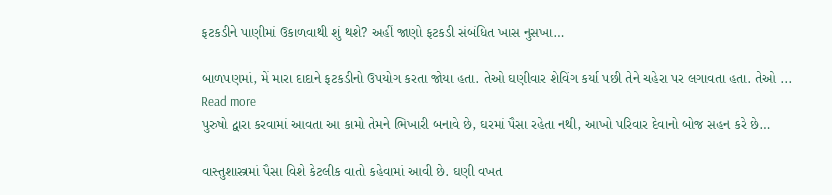ફટકડીને પાણીમાં ઉકાળવાથી શું થશે? અહીં જાણો ફટકડી સંબંધિત ખાસ નુસખા…

બાળપણમાં, મેં મારા દાદાને ફટકડીનો ઉપયોગ કરતા જોયા હતા. તેઓ ઘણીવાર શેવિંગ કર્યા પછી તેને ચહેરા પર લગાવતા હતા. તેઓ ...
Read more
પુરુષો દ્વારા કરવામાં આવતા આ કામો તેમને ભિખારી બનાવે છે, ઘરમાં પૈસા રહેતા નથી, આખો પરિવાર દેવાનો બોજ સહન કરે છે…

વાસ્તુશાસ્ત્રમાં પૈસા વિશે કેટલીક વાતો કહેવામાં આવી છે. ઘણી વખત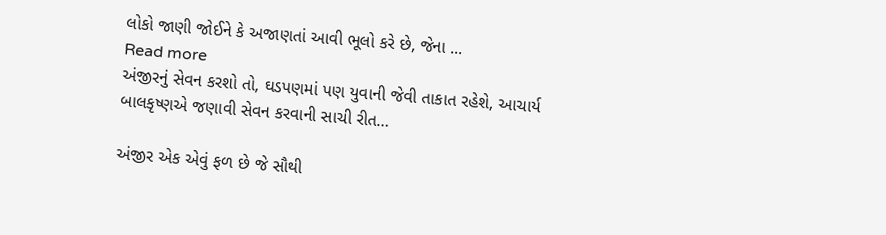લોકો જાણી જોઈને કે અજાણતાં આવી ભૂલો કરે છે, જેના ...
Read more
અંજીરનું સેવન કરશો તો, ઘડપણમાં પણ યુવાની જેવી તાકાત રહેશે, આચાર્ય બાલકૃષ્ણએ જણાવી સેવન કરવાની સાચી રીત…

અંજીર એક એવું ફળ છે જે સૌથી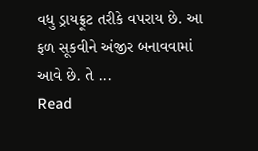વધુ ડ્રાયફ્રૂટ તરીકે વપરાય છે. આ ફળ સૂકવીને અંજીર બનાવવામાં આવે છે. તે ...
Read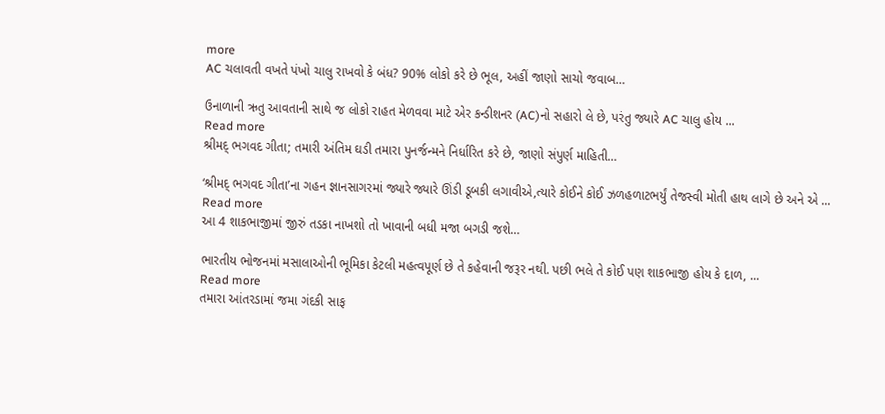more
AC ચલાવતી વખતે પંખો ચાલુ રાખવો કે બંધ? 90% લોકો કરે છે ભૂલ, અહીં જાણો સાચો જવાબ…

ઉનાળાની ઋતુ આવતાની સાથે જ લોકો રાહત મેળવવા માટે એર કન્ડીશનર (AC)નો સહારો લે છે, પરંતુ જ્યારે AC ચાલુ હોય ...
Read more
શ્રીમદ્ ભગવદ ગીતા; તમારી અંતિમ ઘડી તમારા પુનર્જન્મને નિર્ધારિત કરે છે, જાણો સંપુર્ણ માહિતી…

‘શ્રીમદ્ ભગવદ ગીતા’ના ગહન જ્ઞાનસાગરમાં જ્યારે જ્યારે ઊંડી ડૂબકી લગાવીએ,ત્યારે કોઈને કોઈ ઝળહળાટભર્યું તેજસ્વી મોતી હાથ લાગે છે અને એ ...
Read more
આ 4 શાકભાજીમાં જીરું તડકા નાખશો તો ખાવાની બધી મજા બગડી જશે…

ભારતીય ભોજનમાં મસાલાઓની ભૂમિકા કેટલી મહત્વપૂર્ણ છે તે કહેવાની જરૂર નથી. પછી ભલે તે કોઈ પણ શાકભાજી હોય કે દાળ, ...
Read more
તમારા આંતરડામાં જમા ગંદકી સાફ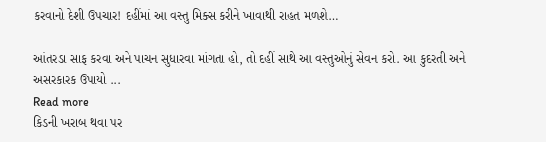કરવાનો દેશી ઉપચાર! દહીંમાં આ વસ્તુ મિક્સ કરીને ખાવાથી રાહત મળશે…

આંતરડા સાફ કરવા અને પાચન સુધારવા માંગતા હો, તો દહીં સાથે આ વસ્તુઓનું સેવન કરો. આ કુદરતી અને અસરકારક ઉપાયો ...
Read more
કિડની ખરાબ થવા પર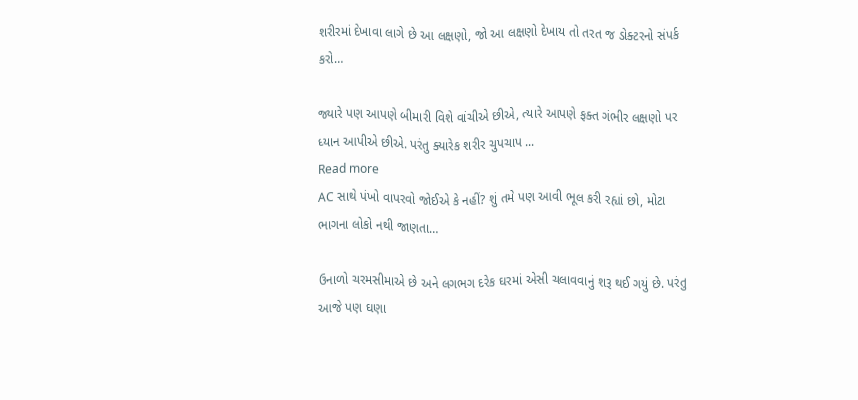શરીરમાં દેખાવા લાગે છે આ લક્ષણો, જો આ લક્ષણો દેખાય તો તરત જ ડોક્ટરનો સંપર્ક કરો…

જ્યારે પણ આપણે બીમારી વિશે વાંચીએ છીએ, ત્યારે આપણે ફક્ત ગંભીર લક્ષણો પર ધ્યાન આપીએ છીએ. પરંતુ ક્યારેક શરીર ચુપચાપ ...
Read more
AC સાથે પંખો વાપરવો જોઈએ કે નહીં? શું તમે પણ આવી ભૂલ કરી રહ્યાં છો, મોટા ભાગના લોકો નથી જાણતા…

ઉનાળો ચરમસીમાએ છે અને લગભગ દરેક ઘરમાં એસી ચલાવવાનું શરૂ થઈ ગયું છે. પરંતુ આજે પણ ઘણા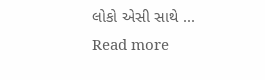લોકો એસી સાથે ...
Read more